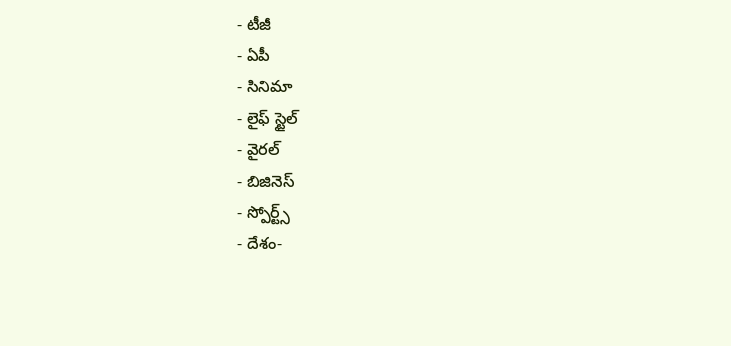- టీజీ
- ఏపీ
- సినిమా
- లైఫ్ స్టైల్
- వైరల్
- బిజినెస్
- స్పోర్ట్స్
- దేశం-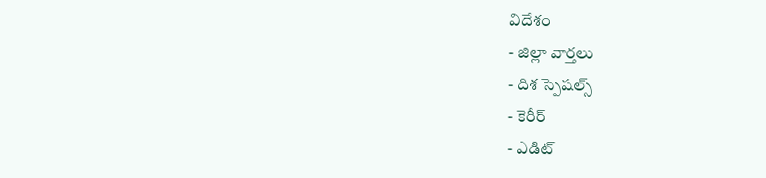విదేశం
- జిల్లా వార్తలు
- దిశ స్పెషల్స్
- కెరీర్
- ఎడిట్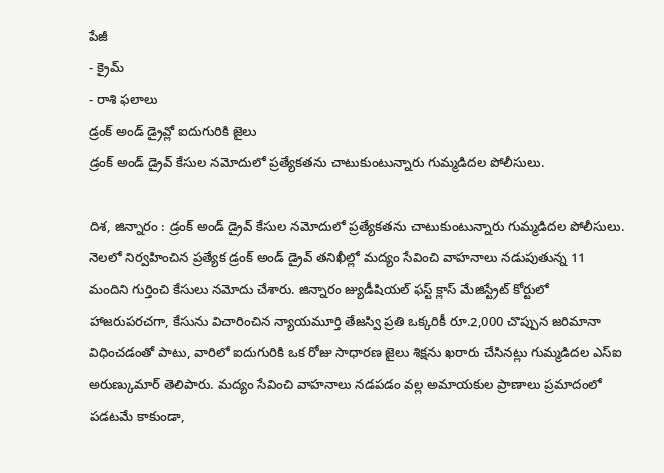పేజీ
- క్రైమ్
- రాశి ఫలాలు
డ్రంక్ అండ్ డ్రైవ్లో ఐదుగురికి జైలు
డ్రంక్ అండ్ డ్రైవ్ కేసుల నమోదులో ప్రత్యేకతను చాటుకుంటున్నారు గుమ్మడిదల పోలీసులు.

దిశ, జిన్నారం : డ్రంక్ అండ్ డ్రైవ్ కేసుల నమోదులో ప్రత్యేకతను చాటుకుంటున్నారు గుమ్మడిదల పోలీసులు. నెలలో నిర్వహించిన ప్రత్యేక డ్రంక్ అండ్ డ్రైవ్ తనిఖీల్లో మద్యం సేవించి వాహనాలు నడుపుతున్న 11 మందిని గుర్తించి కేసులు నమోదు చేశారు. జిన్నారం జ్యుడీషియల్ ఫస్ట్ క్లాస్ మేజిస్ట్రేట్ కోర్టులో హాజరుపరచగా, కేసును విచారించిన న్యాయమూర్తి తేజస్వి ప్రతి ఒక్కరికీ రూ.2,000 చొప్పున జరిమానా విధించడంతో పాటు, వారిలో ఐదుగురికి ఒక రోజు సాధారణ జైలు శిక్షను ఖరారు చేసినట్లు గుమ్మడిదల ఎస్ఐ అరుణ్కుమార్ తెలిపారు. మద్యం సేవించి వాహనాలు నడపడం వల్ల అమాయకుల ప్రాణాలు ప్రమాదంలో పడటమే కాకుండా,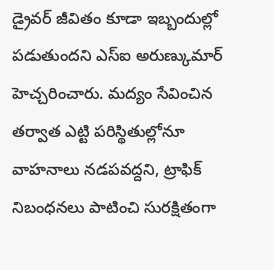డ్రైవర్ జీవితం కూడా ఇబ్బందుల్లో పడుతుందని ఎస్ఐ అరుణ్కుమార్ హెచ్చరించారు. మద్యం సేవించిన తర్వాత ఎట్టి పరిస్థితుల్లోనూ వాహనాలు నడపవద్దని, ట్రాఫిక్ నిబంధనలు పాటించి సురక్షితంగా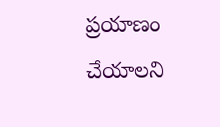ప్రయాణం చేయాలని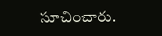సూచించారు.